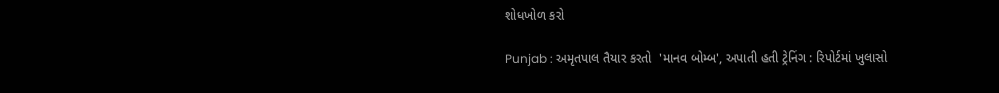શોધખોળ કરો

Punjab : અમૃતપાલ તૈયાર કરતો  'માનવ બોમ્બ', અપાતી હતી ટ્રેનિંગ : રિપોર્ટમાં ખુલાસો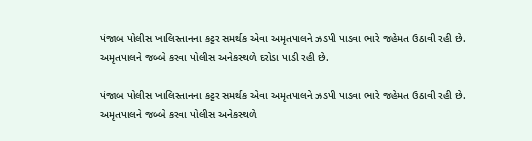પંજાબ પોલીસ ખાલિસ્તાનના કટ્ટર સમર્થક એવા અમૃતપાલને ઝડપી પાડવા ભારે જહેમત ઉઠાવી રહી છે. અમૃતપાલને જબ્બે કરવા પોલીસ અનેકસ્થળે દરોડા પાડી રહી છે.

પંજાબ પોલીસ ખાલિસ્તાનના કટ્ટર સમર્થક એવા અમૃતપાલને ઝડપી પાડવા ભારે જહેમત ઉઠાવી રહી છે. અમૃતપાલને જબ્બે કરવા પોલીસ અનેકસ્થળે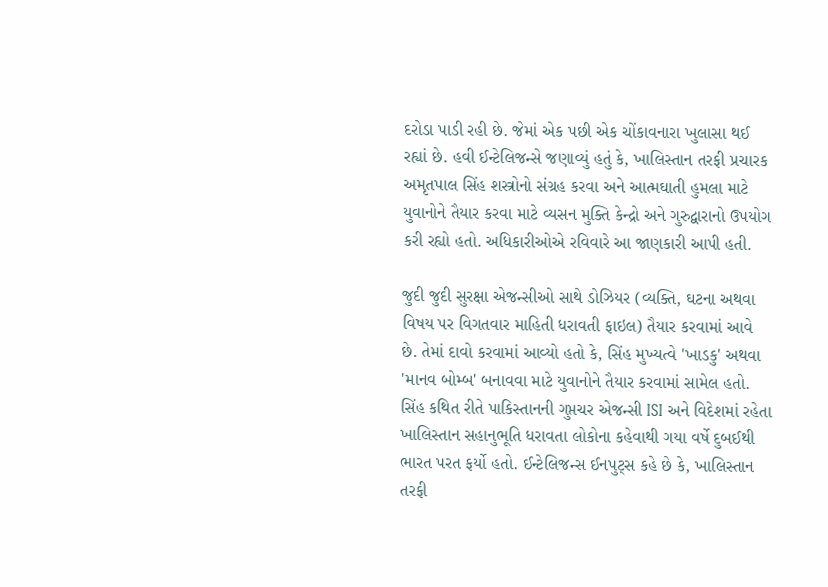દરોડા પાડી રહી છે. જેમાં એક પછી એક ચોંકાવનારા ખુલાસા થઈ રહ્યાં છે. હવી ઈન્ટેલિજન્સે જણાવ્યું હતું કે, ખાલિસ્તાન તરફી પ્રચારક અમૃતપાલ સિંહ શસ્ત્રોનો સંગ્રહ કરવા અને આત્મઘાતી હુમલા માટે યુવાનોને તૈયાર કરવા માટે વ્યસન મુક્તિ કેન્દ્રો અને ગુરુદ્વારાનો ઉપયોગ કરી રહ્યો હતો. અધિકારીઓએ રવિવારે આ જાણકારી આપી હતી.

જુદી જુદી સુરક્ષા એજન્સીઓ સાથે ડોઝિયર (વ્યક્તિ, ઘટના અથવા વિષય પર વિગતવાર માહિતી ધરાવતી ફાઇલ) તૈયાર કરવામાં આવે છે. તેમાં દાવો કરવામાં આવ્યો હતો કે, સિંહ મુખ્યત્વે 'ખાડકુ' અથવા 'માનવ બોમ્બ' બનાવવા માટે યુવાનોને તૈયાર કરવામાં સામેલ હતો. સિંહ કથિત રીતે પાકિસ્તાનની ગુપ્તચર એજન્સી ISI અને વિદેશમાં રહેતા ખાલિસ્તાન સહાનુભૂતિ ધરાવતા લોકોના કહેવાથી ગયા વર્ષે દુબઈથી ભારત પરત ફર્યો હતો. ઈન્ટેલિજન્સ ઈનપુટ્સ કહે છે કે, ખાલિસ્તાન તરફી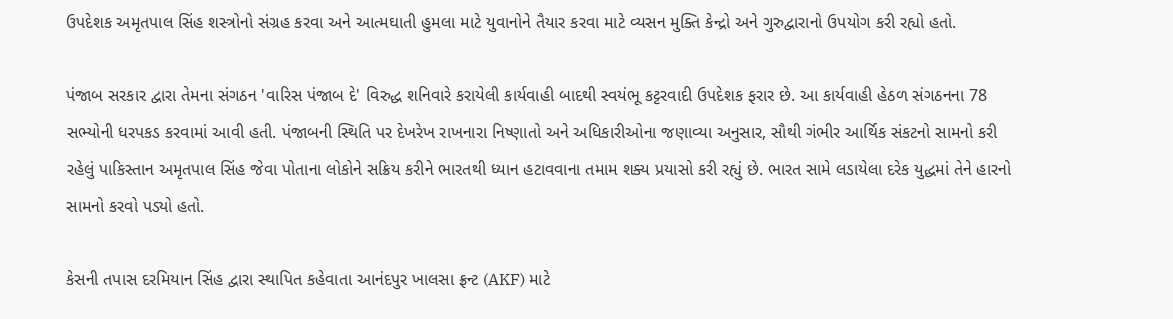ઉપદેશક અમૃતપાલ સિંહ શસ્ત્રોનો સંગ્રહ કરવા અને આત્મઘાતી હુમલા માટે યુવાનોને તૈયાર કરવા માટે વ્યસન મુક્તિ કેન્દ્રો અને ગુરુદ્વારાનો ઉપયોગ કરી રહ્યો હતો.

પંજાબ સરકાર દ્વારા તેમના સંગઠન 'વારિસ પંજાબ દે' વિરુદ્ધ શનિવારે કરાયેલી કાર્યવાહી બાદથી સ્વયંભૂ કટ્ટરવાદી ઉપદેશક ફરાર છે. આ કાર્યવાહી હેઠળ સંગઠનના 78 સભ્યોની ધરપકડ કરવામાં આવી હતી. પંજાબની સ્થિતિ પર દેખરેખ રાખનારા નિષ્ણાતો અને અધિકારીઓના જણાવ્યા અનુસાર, સૌથી ગંભીર આર્થિક સંકટનો સામનો કરી રહેલું પાકિસ્તાન અમૃતપાલ સિંહ જેવા પોતાના લોકોને સક્રિય કરીને ભારતથી ધ્યાન હટાવવાના તમામ શક્ય પ્રયાસો કરી રહ્યું છે. ભારત સામે લડાયેલા દરેક યુદ્ધમાં તેને હારનો સામનો કરવો પડ્યો હતો.

કેસની તપાસ દરમિયાન સિંહ દ્વારા સ્થાપિત કહેવાતા આનંદપુર ખાલસા ફ્રન્ટ (AKF) માટે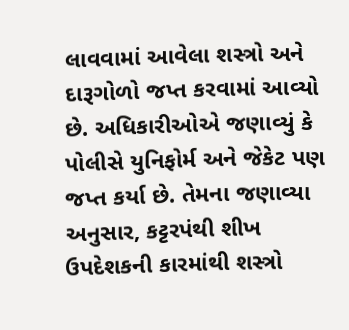લાવવામાં આવેલા શસ્ત્રો અને દારૂગોળો જપ્ત કરવામાં આવ્યો છે. અધિકારીઓએ જણાવ્યું કે પોલીસે યુનિફોર્મ અને જેકેટ પણ જપ્ત કર્યા છે. તેમના જણાવ્યા અનુસાર, કટ્ટરપંથી શીખ ઉપદેશકની કારમાંથી શસ્ત્રો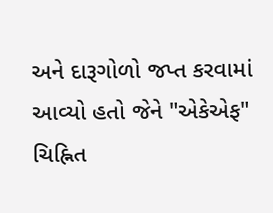અને દારૂગોળો જપ્ત કરવામાં આવ્યો હતો જેને "એકેએફ" ચિહ્નિત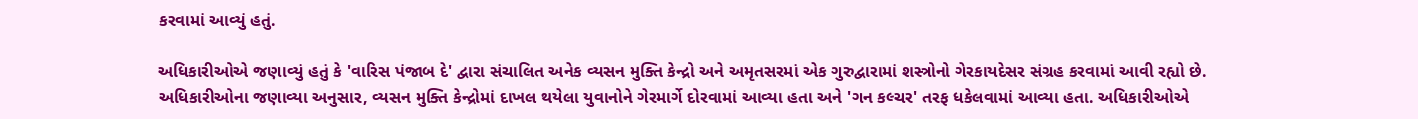કરવામાં આવ્યું હતું.

અધિકારીઓએ જણાવ્યું હતું કે 'વારિસ પંજાબ દે' દ્વારા સંચાલિત અનેક વ્યસન મુક્તિ કેન્દ્રો અને અમૃતસરમાં એક ગુરુદ્વારામાં શસ્ત્રોનો ગેરકાયદેસર સંગ્રહ કરવામાં આવી રહ્યો છે. અધિકારીઓના જણાવ્યા અનુસાર, વ્યસન મુક્તિ કેન્દ્રોમાં દાખલ થયેલા યુવાનોને ગેરમાર્ગે દોરવામાં આવ્યા હતા અને 'ગન કલ્ચર' તરફ ધકેલવામાં આવ્યા હતા. અધિકારીઓએ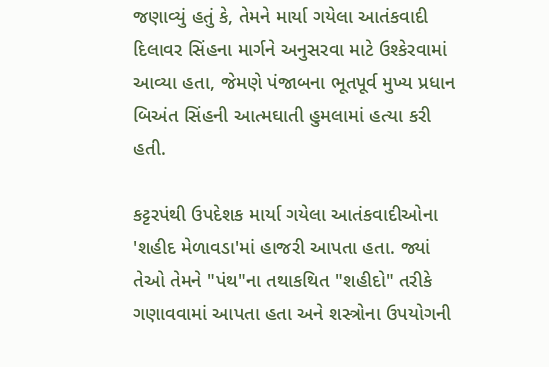જણાવ્યું હતું કે, તેમને માર્યા ગયેલા આતંકવાદી દિલાવર સિંહના માર્ગને અનુસરવા માટે ઉશ્કેરવામાં આવ્યા હતા, જેમણે પંજાબના ભૂતપૂર્વ મુખ્ય પ્રધાન બિઅંત સિંહની આત્મઘાતી હુમલામાં હત્યા કરી હતી.

કટ્ટરપંથી ઉપદેશક માર્યા ગયેલા આતંકવાદીઓના 'શહીદ મેળાવડા'માં હાજરી આપતા હતા. જ્યાં તેઓ તેમને "પંથ"ના તથાકથિત "શહીદો" તરીકે ગણાવવામાં આપતા હતા અને શસ્ત્રોના ઉપયોગની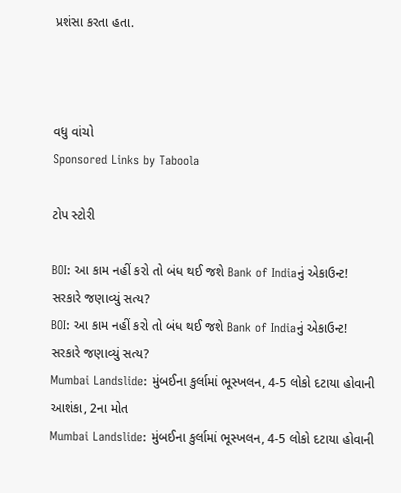પ્રશંસા કરતા હતા.



વધુ વાંચો
Sponsored Links by Taboola

ટોપ સ્ટોરી

BOI: આ કામ નહીં કરો તો બંધ થઈ જશે Bank of Indiaનું એકાઉન્ટ! સરકારે જણાવ્યું સત્ય?
BOI: આ કામ નહીં કરો તો બંધ થઈ જશે Bank of Indiaનું એકાઉન્ટ! સરકારે જણાવ્યું સત્ય?
Mumbai Landslide: મુંબઈના કુર્લામાં ભૂસ્ખલન, 4-5 લોકો દટાયા હોવાની આશંકા, 2ના મોત
Mumbai Landslide: મુંબઈના કુર્લામાં ભૂસ્ખલન, 4-5 લોકો દટાયા હોવાની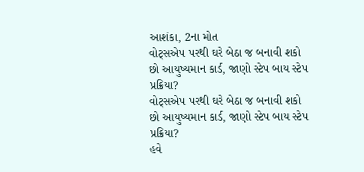આશંકા, 2ના મોત
વોટ્સએપ પરથી ઘરે બેઠા જ બનાવી શકો છો આયુષ્યમાન કાર્ડ, જાણો સ્ટેપ બાય સ્ટેપ પ્રક્રિયા?
વોટ્સએપ પરથી ઘરે બેઠા જ બનાવી શકો છો આયુષ્યમાન કાર્ડ, જાણો સ્ટેપ બાય સ્ટેપ પ્રક્રિયા?
હવે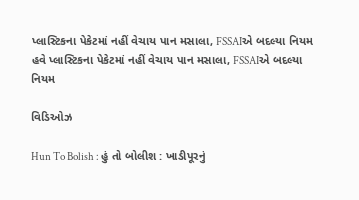પ્લાસ્ટિકના પેકેટમાં નહીં વેચાય પાન મસાલા, FSSAIએ બદલ્યા નિયમ
હવે પ્લાસ્ટિકના પેકેટમાં નહીં વેચાય પાન મસાલા, FSSAIએ બદલ્યા નિયમ

વિડિઓઝ

Hun To Bolish : હું તો બોલીશ : ખાડીપૂરનું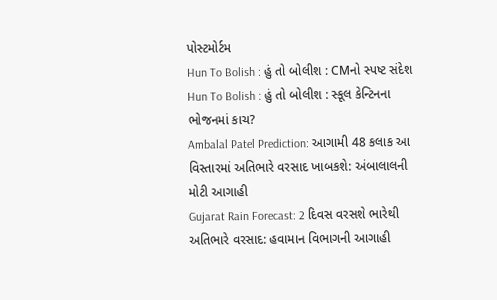પોસ્ટમોર્ટમ
Hun To Bolish : હું તો બોલીશ : CMનો સ્પષ્ટ સંદેશ
Hun To Bolish : હું તો બોલીશ : સ્કૂલ કેન્ટિનના ભોજનમાં કાચ?
Ambalal Patel Prediction: આગામી 48 કલાક આ વિસ્તારમાં અતિભારે વરસાદ ખાબકશે: અંબાલાલની મોટી આગાહી
Gujarat Rain Forecast: 2 દિવસ વરસશે ભારેથી અતિભારે વરસાદ: હવામાન વિભાગની આગાહી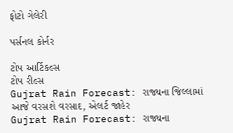ફોટો ગેલેરી

પર્સનલ કોર્નર

ટોપ આર્ટિકલ્સ
ટોપ રીલ્સ
Gujrat Rain Forecast: રાજ્યના જિલ્લામાં આજે વરસશે વરસાદ, એલર્ટ જાહેર
Gujrat Rain Forecast: રાજ્યના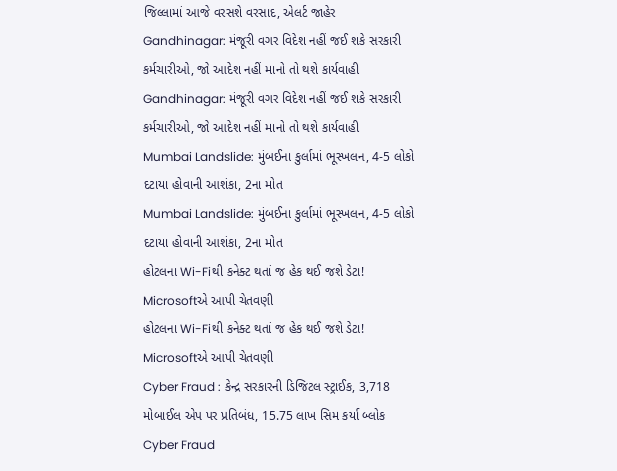જિલ્લામાં આજે વરસશે વરસાદ, એલર્ટ જાહેર
Gandhinagar: મંજૂરી વગર વિદેશ નહીં જઈ શકે સરકારી કર્મચારીઓ, જો આદેશ નહીં માનો તો થશે કાર્યવાહી
Gandhinagar: મંજૂરી વગર વિદેશ નહીં જઈ શકે સરકારી કર્મચારીઓ, જો આદેશ નહીં માનો તો થશે કાર્યવાહી
Mumbai Landslide: મુંબઈના કુર્લામાં ભૂસ્ખલન, 4-5 લોકો દટાયા હોવાની આશંકા, 2ના મોત
Mumbai Landslide: મુંબઈના કુર્લામાં ભૂસ્ખલન, 4-5 લોકો દટાયા હોવાની આશંકા, 2ના મોત
હોટલના Wi-Fiથી કનેક્ટ થતાં જ હેક થઈ જશે ડેટા! Microsoftએ આપી ચેતવણી
હોટલના Wi-Fiથી કનેક્ટ થતાં જ હેક થઈ જશે ડેટા! Microsoftએ આપી ચેતવણી
Cyber Fraud : કેન્દ્ર સરકારની ડિજિટલ સ્ટ્રાઈક, 3,718 મોબાઈલ એપ પર પ્રતિબંધ, 15.75 લાખ સિમ કર્યા બ્લોક
Cyber Fraud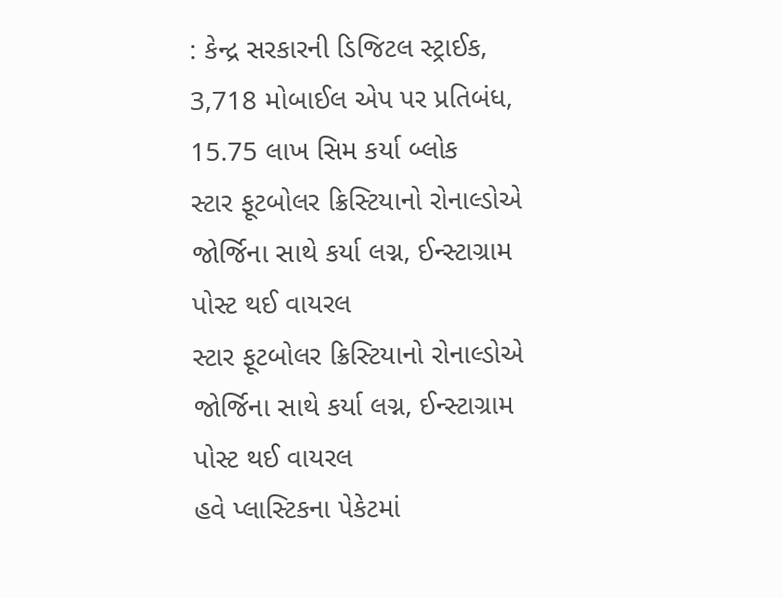: કેન્દ્ર સરકારની ડિજિટલ સ્ટ્રાઈક, 3,718 મોબાઈલ એપ પર પ્રતિબંધ, 15.75 લાખ સિમ કર્યા બ્લોક
સ્ટાર ફૂટબોલર ક્રિસ્ટિયાનો રોનાલ્ડોએ જોર્જિના સાથે કર્યા લગ્ન, ઈન્સ્ટાગ્રામ પોસ્ટ થઈ વાયરલ
સ્ટાર ફૂટબોલર ક્રિસ્ટિયાનો રોનાલ્ડોએ જોર્જિના સાથે કર્યા લગ્ન, ઈન્સ્ટાગ્રામ પોસ્ટ થઈ વાયરલ
હવે પ્લાસ્ટિકના પેકેટમાં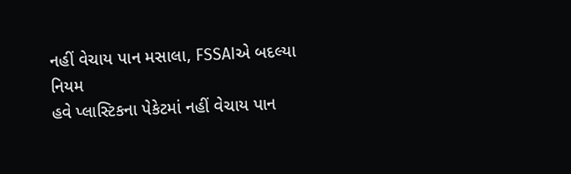નહીં વેચાય પાન મસાલા, FSSAIએ બદલ્યા નિયમ
હવે પ્લાસ્ટિકના પેકેટમાં નહીં વેચાય પાન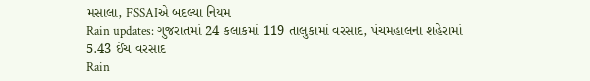મસાલા, FSSAIએ બદલ્યા નિયમ
Rain updates: ગુજરાતમાં 24 કલાકમાં 119 તાલુકામાં વરસાદ, પંચમહાલના શહેરામાં 5.43 ઈંચ વરસાદ
Rain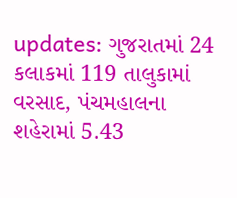updates: ગુજરાતમાં 24 કલાકમાં 119 તાલુકામાં વરસાદ, પંચમહાલના શહેરામાં 5.43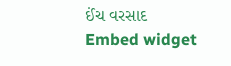ઈંચ વરસાદ
Embed widget